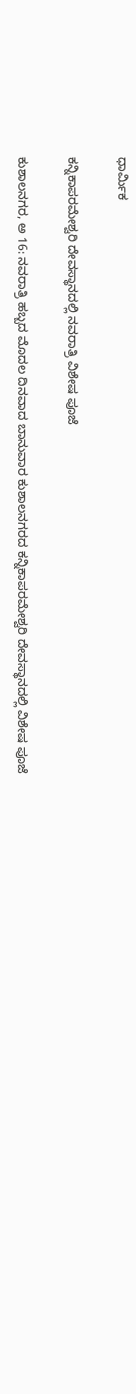ಧಾರ್ಮಿಕ

ಕನ್ನಿಕಾಪರಮೇಶ್ವರಿ ದೇವಸ್ಥಾನದಲ್ಲಿ ನವರಾತ್ರಿ ವಿಶೇಷ ಪೂಜೆ

ಕುಶಾಲನಗರ, ಅ 16: ನವರಾತ್ರಿ ಹಬ್ಬದ ಮೊದಲ ದಿನವಾದ ಬಾನುವಾರ ಕುಶಾಲನಗರದ ಕನ್ನಿಕಾಪರಮೇಶ್ವರಿ ದೇವಸ್ಥಾನದಲ್ಲಿ ವಿಶೇಷ ಪೂಜೆ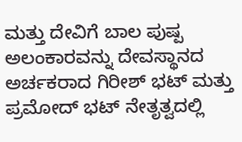ಮತ್ತು ದೇವಿಗೆ ಬಾಲ ಪುಷ್ಪ ಅಲಂಕಾರವನ್ನು ದೇವಸ್ಥಾನದ ಅರ್ಚಕರಾದ ಗಿರೀಶ್ ಭಟ್ ಮತ್ತು ಪ್ರಮೋದ್ ಭಟ್ ನೇತೃತ್ವದಲ್ಲಿ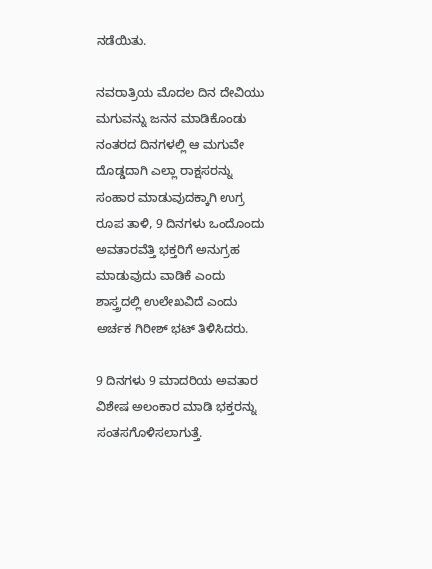ನಡೆಯಿತು.

ನವರಾತ್ರಿಯ ಮೊದಲ ದಿನ ದೇವಿಯು ಮಗುವನ್ನು ಜನನ ಮಾಡಿಕೊಂಡು ನಂತರದ ದಿನಗಳಲ್ಲಿ ಆ ಮಗುವೇ ದೊಡ್ಡದಾಗಿ ಎಲ್ಲಾ ರಾಕ್ಷಸರನ್ನು ಸಂಹಾರ ಮಾಡುವುದಕ್ಕಾಗಿ ಉಗ್ರ ರೂಪ ತಾಳಿ, 9 ದಿನಗಳು ಒಂದೊಂದು ಅವತಾರವೆತ್ತಿ ಭಕ್ತರಿಗೆ ಅನುಗ್ರಹ ಮಾಡುವುದು ವಾಡಿಕೆ ಎಂದು ಶಾಸ್ತ್ರದಲ್ಲಿ ಉಲೇಖವಿದೆ ಎಂದು ಅರ್ಚಕ ಗಿರೀಶ್ ಭಟ್ ತಿಳಿಸಿದರು.

9 ದಿನಗಳು 9 ಮಾದರಿಯ ಅವತಾರ ವಿಶೇಷ ಅಲಂಕಾರ ಮಾಡಿ ಭಕ್ತರನ್ನು ಸಂತಸಗೊಳಿಸಲಾಗುತ್ತೆ.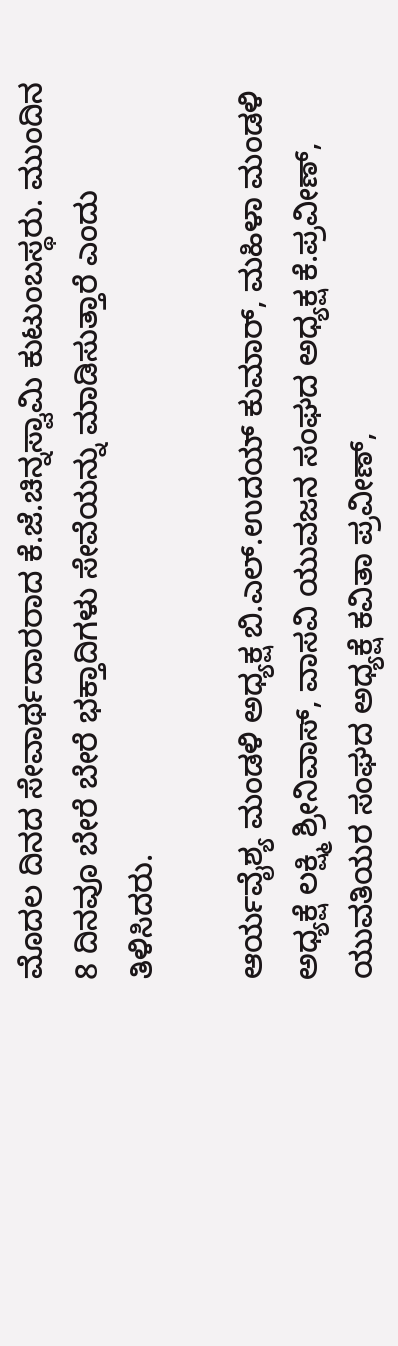ಮೊದಲ ದಿನದ ಸೇವಾರ್ಥದಾರರಾದ ಕೆ.ಜೆ.ಚಿನ್ನಸ್ವಾಮಿ ಕುಟುಂಬಸ್ಥರು. ಮುಂದಿನ 8 ದಿನವೂ ಬೇರೆ ಬೇರೆ ಭಕ್ತಾದಿಗಳು ಸೇವೆಯನ್ನು ಮಾಡಿಸುತ್ತಾರೆ ಎಂದು ತಿಳಿಸಿದರು.

ಆರ್ಯವೈಶ್ಯ ಮಂಡಳಿ ಅಧ್ಯಕ್ಷ ಬಿ.ಎಲ್.ಉದಯ್ ಕುಮಾರ್, ಮಹಿಳಾ ಮಂಡಳಿ ಅಧ್ಯಕ್ಷೆ ಲಕ್ಷ್ಮಿ ಶ್ರೀನಿವಾಸ್, ವಾಸವಿ ಯುವಜನ ಸಂಘದ ಅಧ್ಯಕ್ಷ ಕೆ.ಪ್ರವೀಣ್, ಯುವತಿಯರ ಸಂಘದ ಅಧ್ಯಕ್ಷೆ ಕವಿತಾ ಪ್ರವೀಣ್,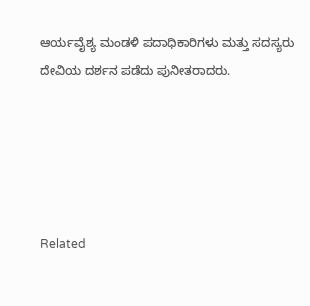ಆರ್ಯವೈಶ್ಯ ಮಂಡಳಿ ಪದಾಧಿಕಾರಿಗಳು ಮತ್ತು ಸದಸ್ಯರು ದೇವಿಯ ದರ್ಶನ ಪಡೆದು ಪುನೀತರಾದರು.





Related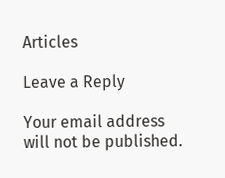Articles

Leave a Reply

Your email address will not be published.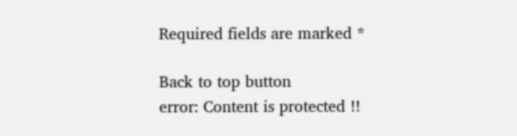Required fields are marked *

Back to top button
error: Content is protected !!